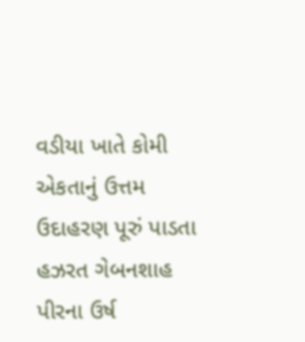વડીયા ખાતે કોમી એકતાનું ઉત્તમ ઉદાહરણ પૂરું પાડતા હઝરત ગેબનશાહ પીરના ઉર્ષ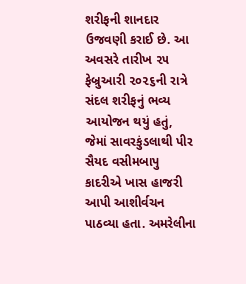શરીફની શાનદાર ઉજવણી કરાઈ છે. આ અવસરે તારીખ ૨૫ ફેબ્રુઆરી ૨૦૨૬ની રાત્રે સંદલ શરીફનું ભવ્ય આયોજન થયું હતું, જેમાં સાવરકુંડલાથી પીર સૈયદ વસીમબાપુ કાદરીએ ખાસ હાજરી આપી આશીર્વચન પાઠવ્યા હતા. અમરેલીના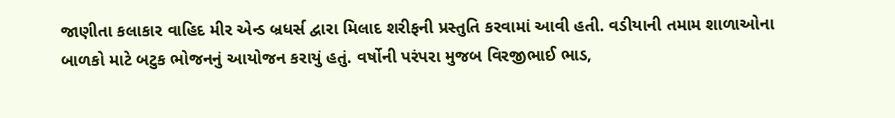જાણીતા કલાકાર વાહિદ મીર એન્ડ બ્રધર્સ દ્વારા મિલાદ શરીફની પ્રસ્તુતિ કરવામાં આવી હતી. વડીયાની તમામ શાળાઓના બાળકો માટે બટુક ભોજનનું આયોજન કરાયું હતું. વર્ષોની પરંપરા મુજબ વિરજીભાઈ ભાડ,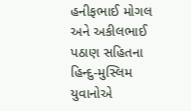હનીફભાઈ મોગલ અને અકીલભાઈ પઠાણ સહિતના હિન્દુ-મુસ્લિમ યુવાનોએ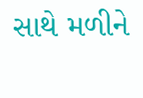સાથે મળીને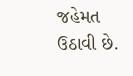જહેમત ઉઠાવી છે.